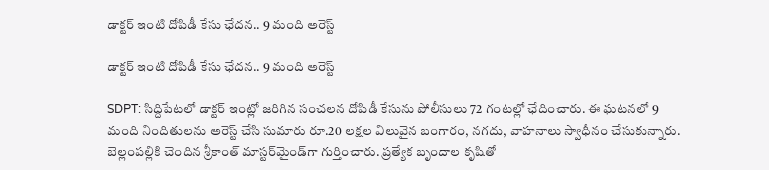డాక్టర్ ఇంటి దోపిడీ కేసు ఛేదన.. 9 మంది అరెస్ట్

డాక్టర్ ఇంటి దోపిడీ కేసు ఛేదన.. 9 మంది అరెస్ట్

SDPT: సిద్దిపేటలో డాక్టర్ ఇంట్లో జరిగిన సంచలన దోపిడీ కేసును పోలీసులు 72 గంటల్లో ఛేదించారు. ఈ ఘటనలో 9 మంది నిందితులను అరెస్ట్ చేసి సుమారు రూ.20 లక్షల విలువైన బంగారం, నగదు, వాహనాలు స్వాధీనం చేసుకున్నారు. బెల్లంపల్లికి చెందిన శ్రీకాంత్ మాస్టర్‌మైండ్‌గా గుర్తించారు. ప్రత్యేక బృందాల కృషితో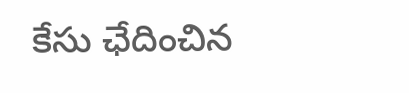కేసు ఛేదించిన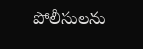పోలీసులను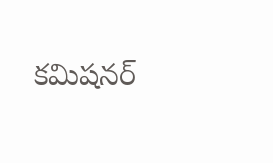కమిషనర్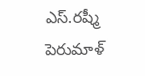ఎస్.రష్మీ పెరుమాళ్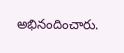అభినందించారు.